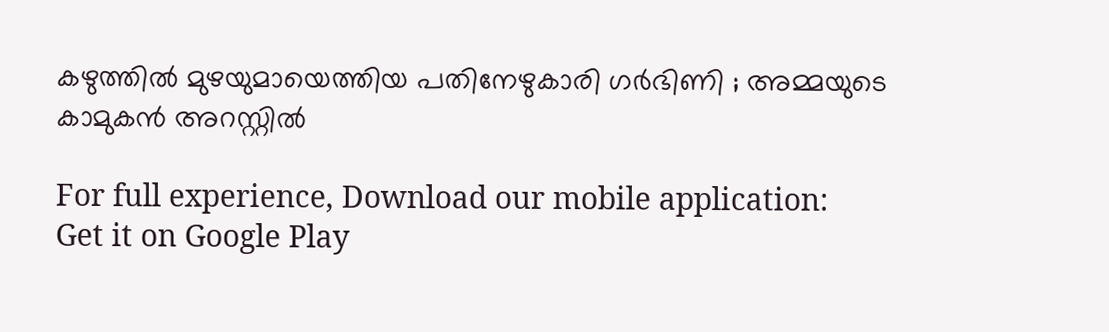കഴുത്തില്‍ മുഴയുമായെത്തിയ പതിനേഴുകാരി ഗര്‍ഭിണി ; അമ്മയുടെ കാമുകന്‍ അറസ്റ്റില്‍

For full experience, Download our mobile application:
Get it on Google Play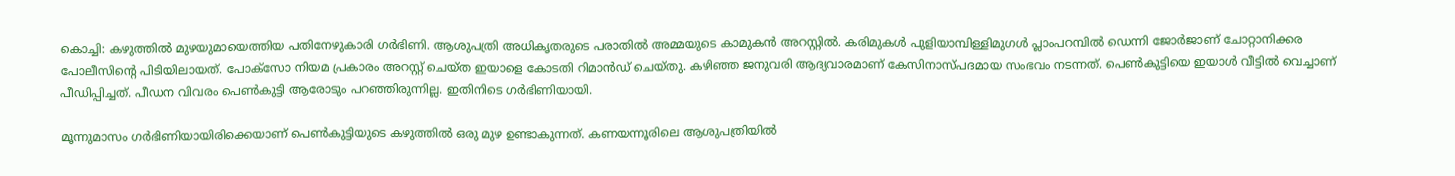കൊച്ചി: കഴുത്തില്‍ മുഴയുമായെത്തിയ പതിനേഴുകാരി ഗര്‍ഭിണി. ആശുപത്രി അധികൃതരുടെ പരാതില്‍ അമ്മയുടെ കാമുകന്‍ അറസ്റ്റില്‍. കരിമുകള്‍ പുളിയാമ്പിള്ളിമുഗള്‍ പ്ലാംപറമ്പില്‍ ഡെന്നി ജോര്‍ജാണ് ചോറ്റാനിക്കര പോലീസിന്റെ പിടിയിലായത്. പോക്സോ നിയമ പ്രകാരം അറസ്റ്റ് ചെയ്ത ഇയാളെ കോടതി റിമാന്‍ഡ് ചെയ്തു. കഴിഞ്ഞ ജനുവരി ആദ്യവാരമാണ് കേസിനാസ്പദമായ സംഭവം നടന്നത്. പെണ്‍കുട്ടിയെ ഇയാള്‍ വീട്ടില്‍ വെച്ചാണ് പീഡിപ്പിച്ചത്. പീഡന വിവരം പെണ്‍കുട്ടി ആരോടും പറഞ്ഞിരുന്നില്ല. ഇതിനിടെ ഗര്‍ഭിണിയായി.

മൂന്നുമാസം ഗര്‍ഭിണിയായിരിക്കെയാണ് പെണ്‍കുട്ടിയുടെ കഴുത്തില്‍ ഒരു മുഴ ഉണ്ടാകുന്നത്. കണയന്നൂരിലെ ആശുപത്രിയില്‍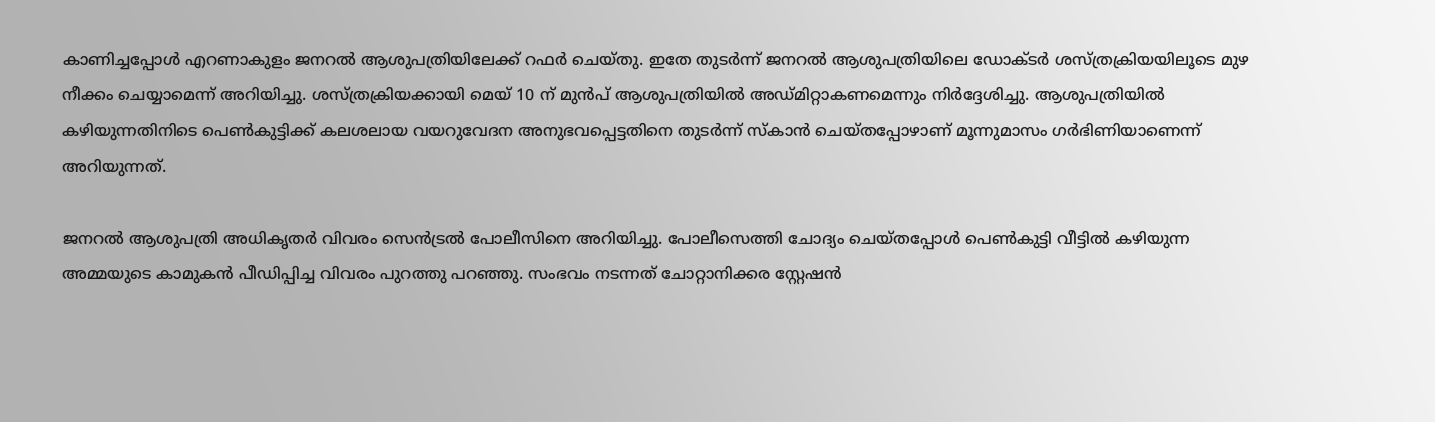കാണിച്ചപ്പോള്‍ എറണാകുളം ജനറല്‍ ആശുപത്രിയിലേക്ക് റഫര്‍ ചെയ്തു. ഇതേ തുടര്‍ന്ന് ജനറല്‍ ആശുപത്രിയിലെ ഡോക്ടര്‍ ശസ്ത്രക്രിയയിലൂടെ മുഴ നീക്കം ചെയ്യാമെന്ന് അറിയിച്ചു. ശസ്ത്രക്രിയക്കായി മെയ് 10 ന് മുന്‍പ് ആശുപത്രിയില്‍ അഡ്‌മിറ്റാകണമെന്നും നിര്‍ദ്ദേശിച്ചു. ആശുപത്രിയില്‍ കഴിയുന്നതിനിടെ പെണ്‍കുട്ടിക്ക് കലശലായ വയറുവേദന അനുഭവപ്പെട്ടതിനെ തുടര്‍ന്ന് സ്‌കാന്‍ ചെയ്തപ്പോഴാണ് മൂന്നുമാസം ഗര്‍ഭിണിയാണെന്ന് അറിയുന്നത്.

ജനറല്‍ ആശുപത്രി അധികൃതര്‍ വിവരം സെന്‍ട്രല്‍ പോലീസിനെ അറിയിച്ചു. പോലീസെത്തി ചോദ്യം ചെയ്തപ്പോള്‍ പെണ്‍കുട്ടി വീട്ടില്‍ കഴിയുന്ന അമ്മയുടെ കാമുകന്‍ പീഡിപ്പിച്ച വിവരം പുറത്തു പറഞ്ഞു. സംഭവം നടന്നത് ചോറ്റാനിക്കര സ്റ്റേഷന്‍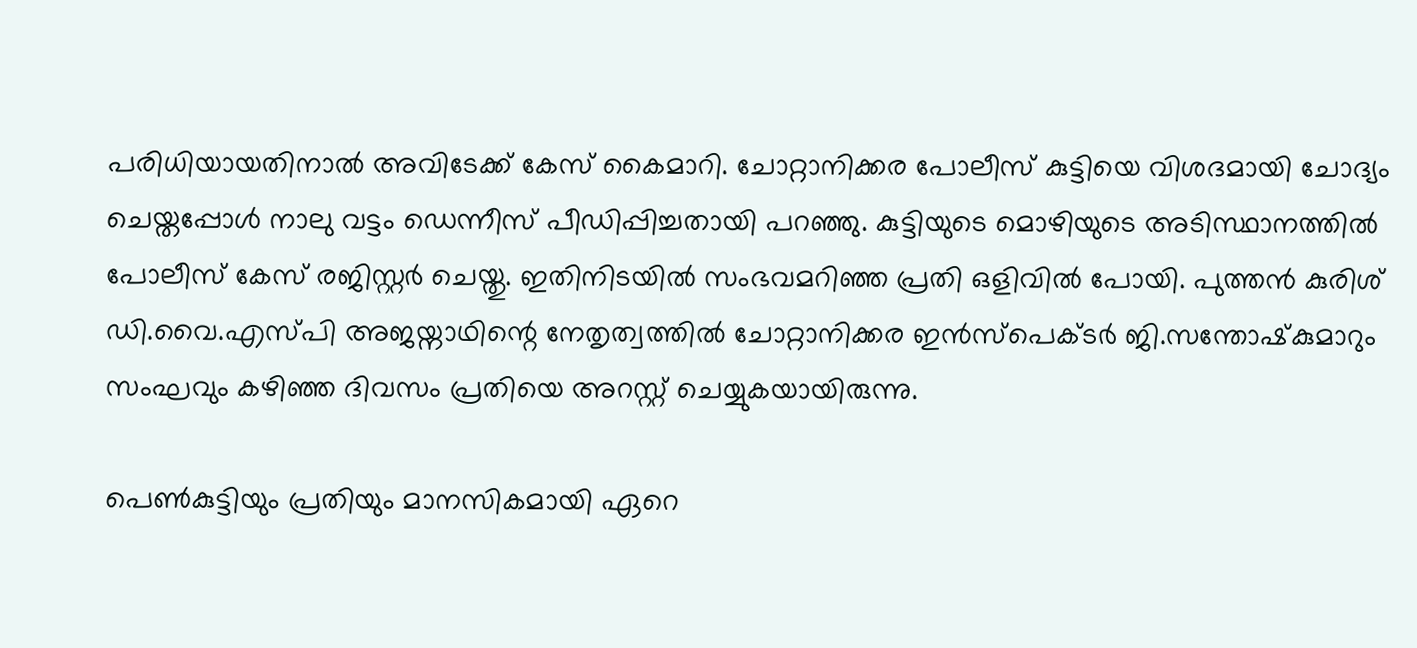പരിധിയായതിനാല്‍ അവിടേക്ക് കേസ് കൈമാറി. ചോറ്റാനിക്കര പോലീസ് കുട്ടിയെ വിശദമായി ചോദ്യം ചെയ്തപ്പോള്‍ നാലു വട്ടം ഡെന്നീസ് പീഡിപ്പിച്ചതായി പറഞ്ഞു. കുട്ടിയുടെ മൊഴിയുടെ അടിസ്ഥാനത്തില്‍ പോലീസ് കേസ് രജിസ്റ്റര്‍ ചെയ്തു. ഇതിനിടയില്‍ സംഭവമറിഞ്ഞ പ്രതി ഒളിവില്‍ പോയി. പുത്തന്‍ കുരിശ് ഡി.വൈ.എസ്‌പി അജയ്നാഥിന്റെ നേതൃത്വത്തില്‍ ചോറ്റാനിക്കര ഇന്‍സ്പെക്ടര്‍ ജി.സന്തോഷ്‌കുമാറും സംഘവും കഴിഞ്ഞ ദിവസം പ്രതിയെ അറസ്റ്റ് ചെയ്യുകയായിരുന്നു.

പെണ്‍കുട്ടിയും പ്രതിയും മാനസികമായി ഏറെ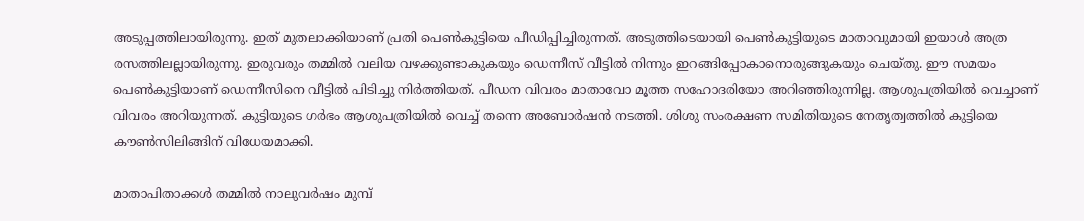അടുപ്പത്തിലായിരുന്നു. ഇത് മുതലാക്കിയാണ് പ്രതി പെണ്‍കുട്ടിയെ പീഡിപ്പിച്ചിരുന്നത്. അടുത്തിടെയായി പെണ്‍കുട്ടിയുടെ മാതാവുമായി ഇയാള്‍ അത്ര രസത്തിലല്ലായിരുന്നു. ഇരുവരും തമ്മില്‍ വലിയ വഴക്കുണ്ടാകുകയും ഡെന്നീസ് വീട്ടില്‍ നിന്നും ഇറങ്ങിപ്പോകാനൊരുങ്ങുകയും ചെയ്തു. ഈ സമയം പെണ്‍കുട്ടിയാണ് ഡെന്നീസിനെ വീട്ടില്‍ പിടിച്ചു നിര്‍ത്തിയത്. പീഡന വിവരം മാതാവോ മൂത്ത സഹോദരിയോ അറിഞ്ഞിരുന്നില്ല. ആശുപത്രിയില്‍ വെച്ചാണ് വിവരം അറിയുന്നത്. കുട്ടിയുടെ ഗര്‍ഭം ആശുപത്രിയില്‍ വെച്ച്‌ തന്നെ അബോര്‍ഷന്‍ നടത്തി. ശിശു സംരക്ഷണ സമിതിയുടെ നേതൃത്വത്തില്‍ കുട്ടിയെ കൗണ്‍സിലിങ്ങിന് വിധേയമാക്കി.

മാതാപിതാക്കള്‍ തമ്മില്‍ നാലുവര്‍ഷം മുമ്പ്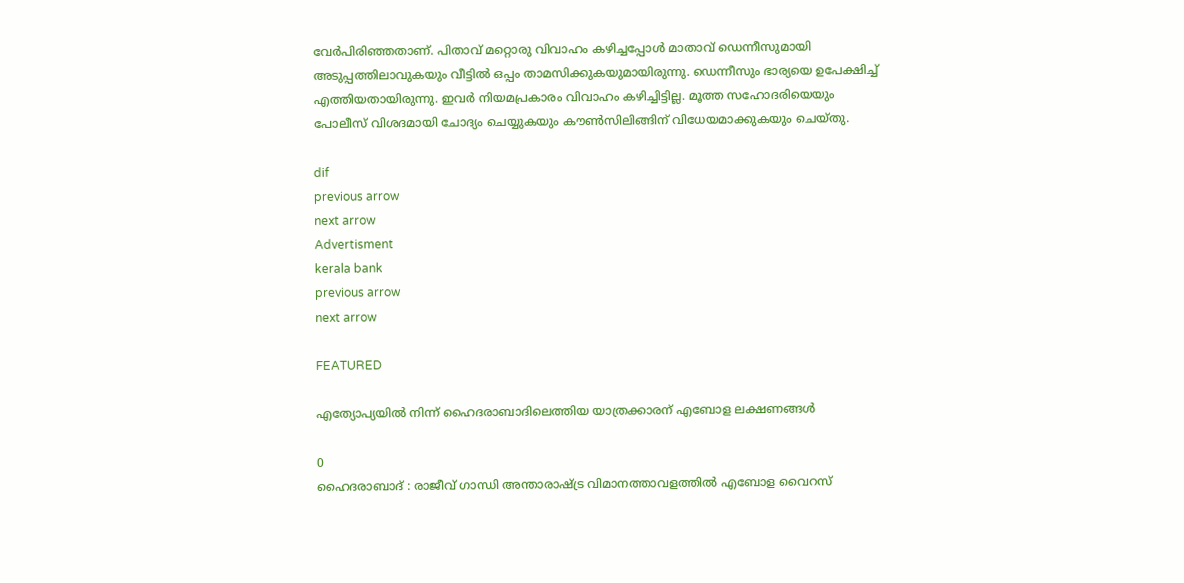വേര്‍പിരിഞ്ഞതാണ്. പിതാവ് മറ്റൊരു വിവാഹം കഴിച്ചപ്പോള്‍ മാതാവ് ഡെന്നീസുമായി അടുപ്പത്തിലാവുകയും വീട്ടില്‍ ഒപ്പം താമസിക്കുകയുമായിരുന്നു. ഡെന്നീസും ഭാര്യയെ ഉപേക്ഷിച്ച്‌ എത്തിയതായിരുന്നു. ഇവര്‍ നിയമപ്രകാരം വിവാഹം കഴിച്ചിട്ടില്ല. മൂത്ത സഹോദരിയെയും പോലീസ് വിശദമായി ചോദ്യം ചെയ്യുകയും കൗണ്‍സിലിങ്ങിന് വിധേയമാക്കുകയും ചെയ്തു.

dif
previous arrow
next arrow
Advertisment
kerala bank
previous arrow
next arrow

FEATURED

എത്യോപ്യയിൽ നിന്ന് ഹൈദരാബാദിലെത്തിയ യാത്രക്കാരന് എബോള ലക്ഷണങ്ങൾ

0
ഹൈദരാബാദ് : രാജീവ് ഗാന്ധി അന്താരാഷ്ട്ര വിമാനത്താവളത്തിൽ എബോള വൈറസ്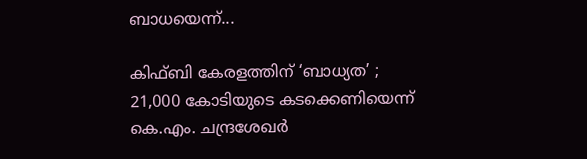ബാധയെന്ന്...

കിഫ്ബി കേരളത്തിന് ‘ബാധ്യത’ ; 21,000 കോടിയുടെ കടക്കെണിയെന്ന് കെ.എം. ചന്ദ്രശേഖർ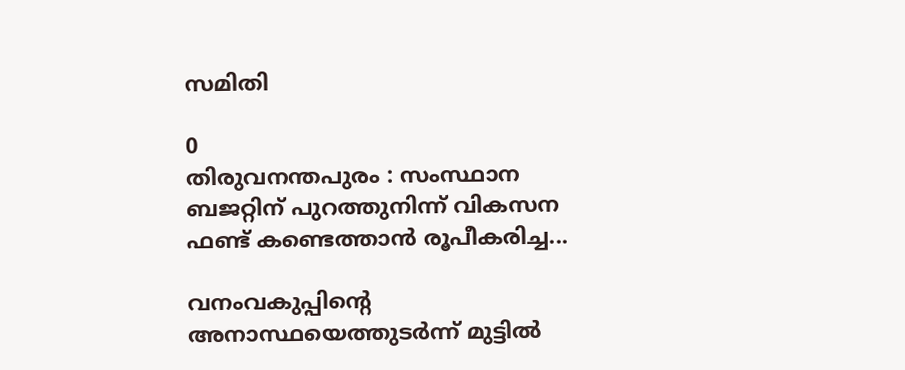സമിതി

0
തിരുവനന്തപുരം : സംസ്ഥാന ബജറ്റിന് പുറത്തുനിന്ന് വികസന ഫണ്ട് കണ്ടെത്താൻ രൂപീകരിച്ച...

വനംവകുപ്പിന്റെ അനാസ്ഥയെത്തുടര്‍ന്ന് മുട്ടില്‍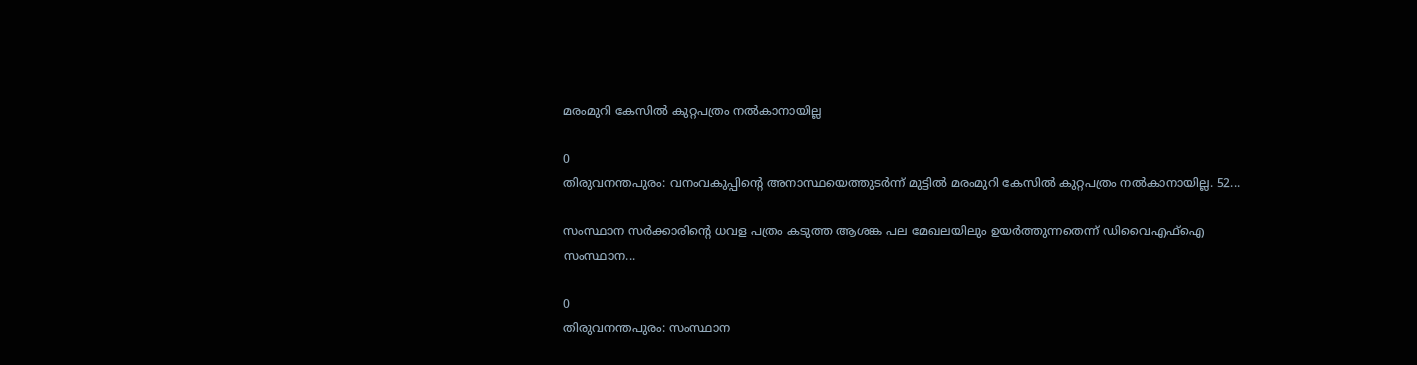മരംമുറി കേസില്‍ കുറ്റപത്രം നല്‍കാനായില്ല

0
തിരുവനന്തപുരം: വനംവകുപ്പിന്റെ അനാസ്ഥയെത്തുടര്‍ന്ന് മുട്ടില്‍ മരംമുറി കേസില്‍ കുറ്റപത്രം നല്‍കാനായില്ല. 52...

സംസ്ഥാന സർക്കാരിന്റെ ധവള പത്രം കടുത്ത ആശങ്ക പല മേഖലയിലും ഉയർത്തുന്നതെന്ന് ഡിവൈഎഫ്ഐ സംസ്ഥാന...

0
തിരുവനന്തപുരം: സംസ്ഥാന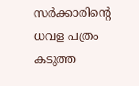സർക്കാരിന്റെ ധവള പത്രം കടുത്ത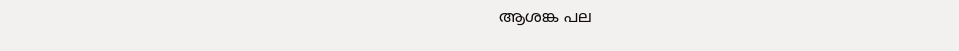ആശങ്ക പല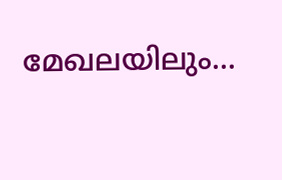മേഖലയിലും...